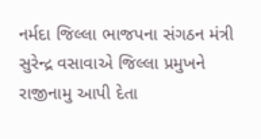નર્મદા જિલ્લા ભાજપના સંગઠન મંત્રી સુરેન્દ્ર વસાવાએ જિલ્લા પ્રમુખને રાજીનામુ આપી દેતા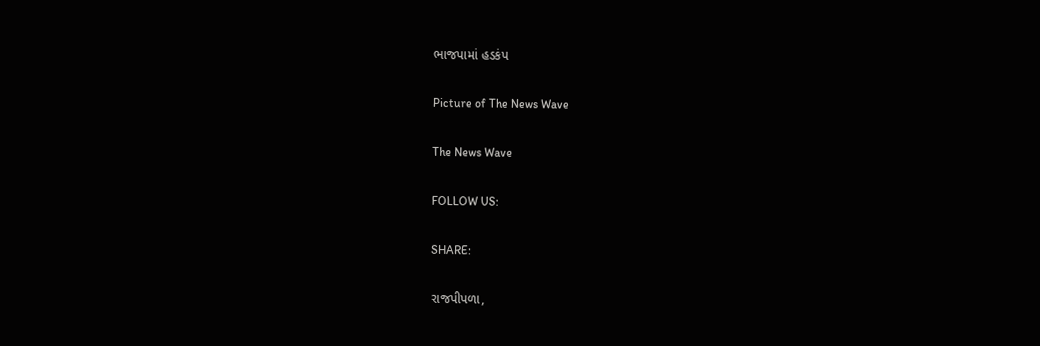ભાજપામાં હડકંપ

Picture of The News Wave

The News Wave

FOLLOW US:

SHARE:

રાજપીપળા,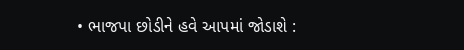• ભાજપા છોડીને હવે આપમાં જોડાશે :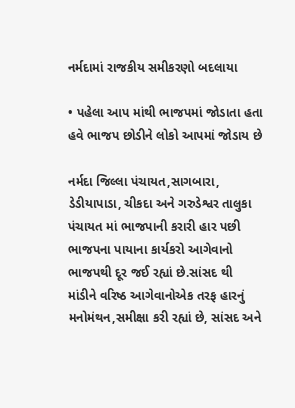નર્મદામાં રાજકીય સમીકરણો બદલાયા

• પહેલા આપ માંથી ભાજપમાં જોડાતા હતા હવે ભાજપ છોડીને લોકો આપમાં જોડાય છે

નર્મદા જિલ્લા પંચાયત,સાગબારા, ડેડીયાપાડા, ચીકદા અને ગરુડેશ્વર તાલુકા પંચાયત માં ભાજપાની કરારી હાર પછી ભાજપના પાયાના કાર્યકરો આગેવાનો ભાજપથી દૂર જઈ રહ્યાં છે.સાંસદ થી માંડીને વરિષ્ઠ આગેવાનોએક તરફ હારનું મનોમંથન,સમીક્ષા કરી રહ્યાં છે, સાંસદ અને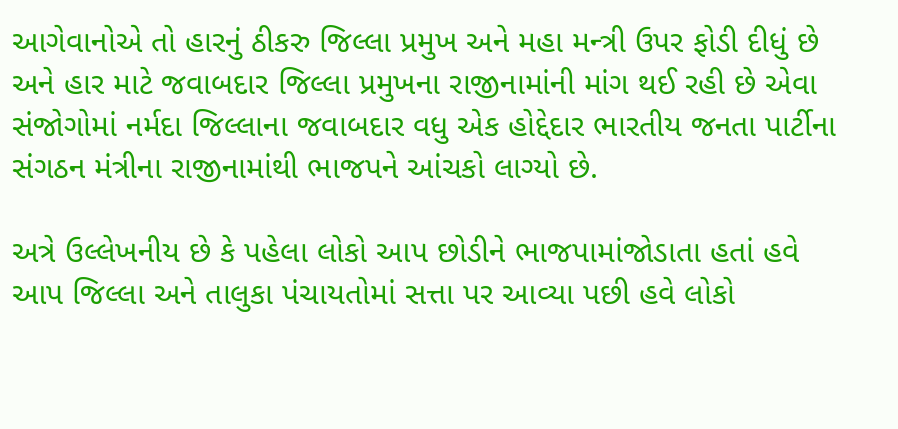આગેવાનોએ તો હારનું ઠીકરુ જિલ્લા પ્રમુખ અને મહા મન્ત્રી ઉપર ફોડી દીધું છે અને હાર માટે જવાબદાર જિલ્લા પ્રમુખના રાજીનામાંની માંગ થઈ રહી છે એવા સંજોગોમાં નર્મદા જિલ્લાના જવાબદાર વધુ એક હોદ્દેદાર ભારતીય જનતા પાર્ટીના સંગઠન મંત્રીના રાજીનામાંથી ભાજપને આંચકો લાગ્યો છે.

અત્રે ઉલ્લેખનીય છે કે પહેલા લોકો આપ છોડીને ભાજપામાંજોડાતા હતાં હવે આપ જિલ્લા અને તાલુકા પંચાયતોમાં સત્તા પર આવ્યા પછી હવે લોકો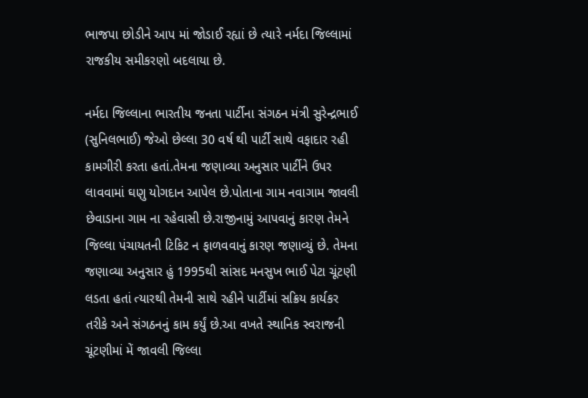ભાજપા છોડીને આપ માં જોડાઈ રહ્યાં છે ત્યારે નર્મદા જિલ્લામાં રાજકીય સમીકરણો બદલાયા છે.

નર્મદા જિલ્લાના ભારતીય જનતા પાર્ટીના સંગઠન મંત્રી સુરેન્દ્રભાઈ (સુનિલભાઈ) જેઓ છેલ્લા 30 વર્ષ થી પાર્ટી સાથે વફાદાર રહી કામગીરી કરતા હતાં.તેમના જણાવ્યા અનુસાર પાર્ટીને ઉપર લાવવામાં ઘણુ યોગદાન આપેલ છે.પોતાના ગામ નવાગામ જાવલી છેવાડાના ગામ ના રહેવાસી છે.રાજીનામું આપવાનું કારણ તેમને જિલ્લા પંચાયતની ટિકિટ ન ફાળવવાનું કારણ જણાવ્યું છે. તેમના જણાવ્યા અનુસાર હું 1995થી સાંસદ મનસુખ ભાઈ પેટા ચૂંટણી લડતા હતાં ત્યારથી તેમની સાથે રહીને પાર્ટીમાં સક્રિય કાર્યકર તરીકે અને સંગઠનનું કામ કર્યું છે.આ વખતે સ્થાનિક સ્વરાજની ચૂંટણીમાં મેં જાવલી જિલ્લા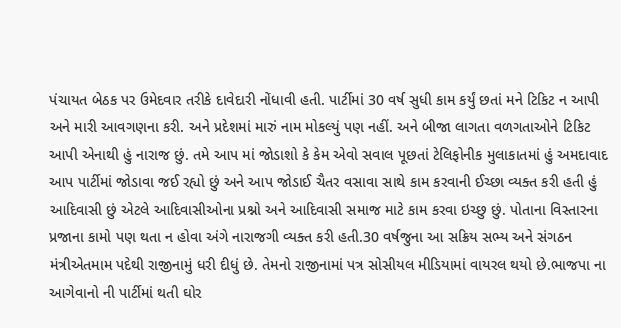પંચાયત બેઠક પર ઉમેદવાર તરીકે દાવેદારી નોંધાવી હતી. પાર્ટીમાં 30 વર્ષ સુધી કામ કર્યું છતાં મને ટિકિટ ન આપી અને મારી આવગણના કરી. અને પ્રદેશમાં મારું નામ મોકલ્યું પણ નહીં. અને બીજા લાગતા વળગતાઓને ટિકિટ આપી એનાથી હું નારાજ છું. તમે આપ માં જોડાશો કે કેમ એવો સવાલ પૂછતાં ટેલિફોનીક મુલાકાતમાં હું અમદાવાદ આપ પાર્ટીમાં જોડાવા જઈ રહ્યો છું અને આપ જોડાઈ ચૈતર વસાવા સાથે કામ કરવાની ઈચ્છા વ્યક્ત કરી હતી હું આદિવાસી છું એટલે આદિવાસીઓના પ્રશ્નો અને આદિવાસી સમાજ માટે કામ કરવા ઇચ્છુ છું. પોતાના વિસ્તારના પ્રજાના કામો પણ થતા ન હોવા અંગે નારાજગી વ્યક્ત કરી હતી.30 વર્ષજુના આ સક્રિય સભ્ય અને સંગઠન મંત્રીએતમામ પદેથી રાજીનામું ધરી દીધું છે. તેમનો રાજીનામાં પત્ર સોસીયલ મીડિયામાં વાયરલ થયો છે.ભાજપા ના આગેવાનો ની પાર્ટીમાં થતી ઘોર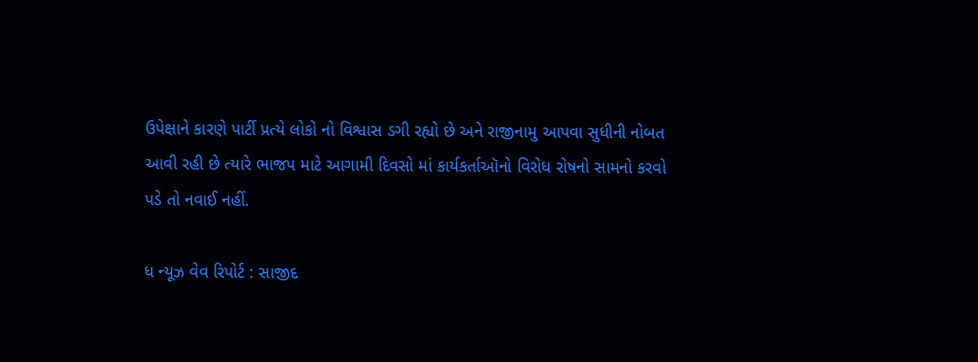ઉપેક્ષાને કારણે પાર્ટી પ્રત્યે લોકો નો વિશ્વાસ ડગી રહ્યો છે અને રાજીનામુ આપવા સુધીની નોબત આવી રહી છે ત્યારે ભાજપ માટે આગામી દિવસો માં કાર્યકર્તાઑનો વિરોધ રોષનો સામનો કરવો પડે તો નવાઈ નહીં.

ધ ન્યૂઝ વેવ રિપોર્ટ : સાજીદ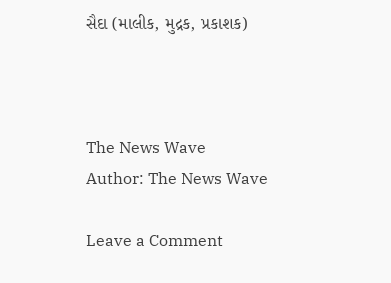સૈદા (માલીક, મુદ્રક, પ્રકાશક)



The News Wave
Author: The News Wave

Leave a Comment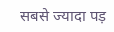सबसे ज्यादा पड़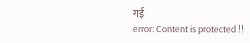गई
error: Content is protected !!